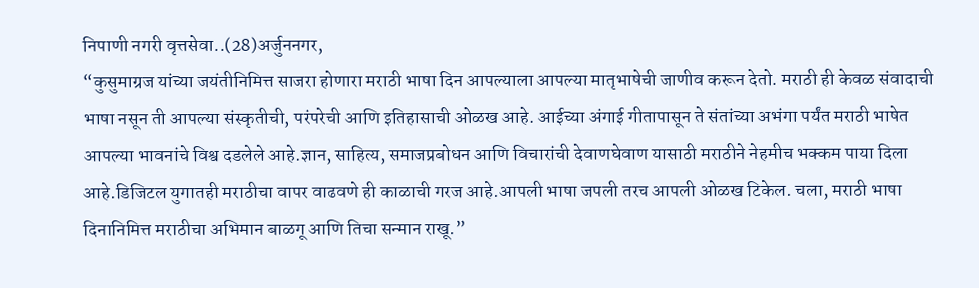निपाणी नगरी वृत्तसेवा..(28)अर्जुननगर,
“कुसुमाग्रज यांच्या जयंतीनिमित्त साजरा होणारा मराठी भाषा दिन आपल्याला आपल्या मातृभाषेची जाणीव करून देतो. मराठी ही केवळ संवादाची भाषा नसून ती आपल्या संस्कृतीची, परंपरेची आणि इतिहासाची ओळख आहे. आईच्या अंगाई गीतापासून ते संतांच्या अभंगा पर्यंत मराठी भाषेत आपल्या भावनांचे विश्व दडलेले आहे.ज्ञान, साहित्य, समाजप्रबोधन आणि विचारांची देवाणघेवाण यासाठी मराठीने नेहमीच भक्कम पाया दिला आहे.डिजिटल युगातही मराठीचा वापर वाढवणे ही काळाची गरज आहे.आपली भाषा जपली तरच आपली ओळख टिकेल. चला, मराठी भाषा दिनानिमित्त मराठीचा अभिमान बाळगू आणि तिचा सन्मान राखू.”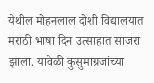येथील मोहनलाल दोशी विद्यालयात मराठी भाषा दिन उत्साहात साजरा झाला. यावेळी कुसुमाग्रजांच्या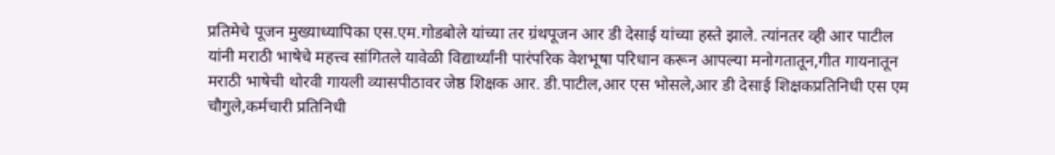प्रतिमेचे पूजन मुख्याध्यापिका एस.एम.गोडबोले यांच्या तर ग्रंथपूजन आर डी देसाई यांच्या हस्ते झाले. त्यांनतर व्ही आर पाटील यांनी मराठी भाषेचे महत्त्व सांगितले यावेळी विद्यार्थ्यांनी पारंपरिक वेशभूषा परिधान करून आपल्या मनोगतातून,गीत गायनातून मराठी भाषेची थोरवी गायली व्यासपीठावर जेष्ठ शिक्षक आर. डी.पाटील,आर एस भोसले,आर डी देसाई शिक्षकप्रतिनिधी एस एम चौगुले,कर्मचारी प्रतिनिधी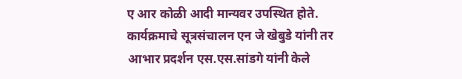ए आर कोळी आदी मान्यवर उपस्थित होते. कार्यक्रमाचे सूत्रसंचालन एन जे खेबुडे यांनी तर आभार प्रदर्शन एस.एस.सांडगे यांनी केले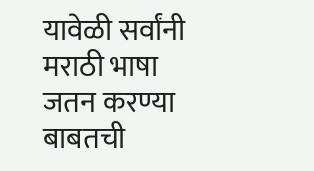यावेळी सर्वांनी मराठी भाषा जतन करण्या बाबतची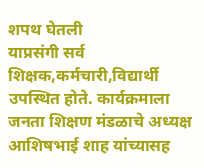शपथ घेतली
याप्रसंगी सर्व शिक्षक,कर्मचारी,विद्यार्थी उपस्थित होते. कार्यक्रमाला जनता शिक्षण मंडळाचे अध्यक्ष आशिषभाई शाह यांच्यासह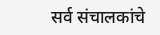सर्व संचालकांचे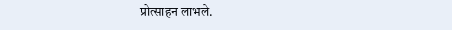प्रोत्साहन लाभले.